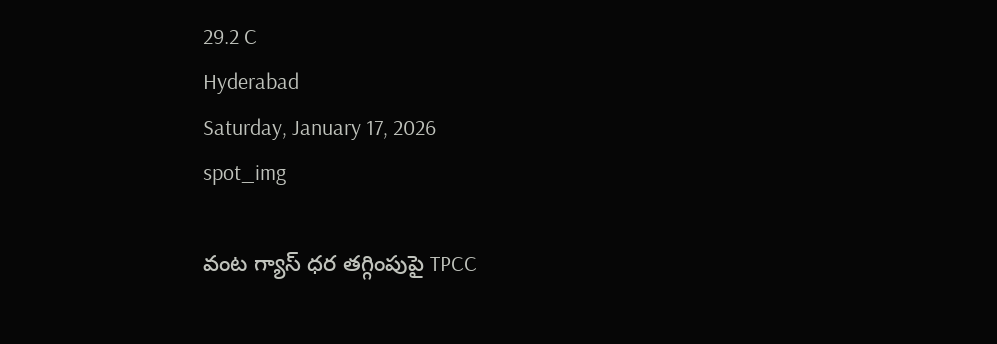29.2 C
Hyderabad
Saturday, January 17, 2026
spot_img

వంట గ్యాస్ ధర తగ్గింపుపై TPCC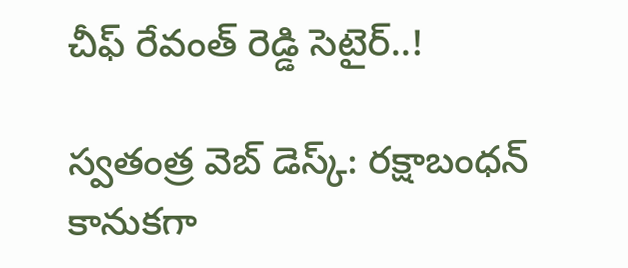చీఫ్ రేవంత్ రెడ్డి సెటైర్..!

స్వతంత్ర వెబ్ డెస్క్: రక్షాబంధన్ కానుకగా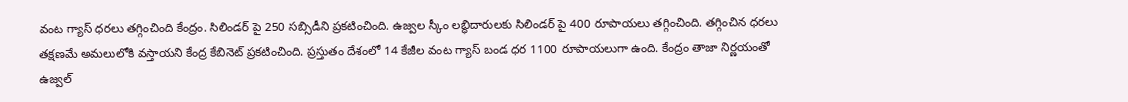వంట గ్యాస్ ధరలు తగ్గించింది కేంద్రం. సిలిండర్ పై 250 సబ్సిడీని ప్రకటించింది. ఉజ్వల స్కీం లబ్ధిదారులకు సిలిండర్ పై 400 రూపాయలు తగ్గించింది. తగ్గించిన ధరలు తక్షణమే అమలులోకి వస్తాయని కేంద్ర కేబినెట్ ప్రకటించింది. ప్రస్తుతం దేశంలో 14 కేజీల వంట గ్యాస్ బండ ధర 1100 రూపాయలుగా ఉంది. కేంద్రం తాజా నిర్ణయంతో ఉజ్వల్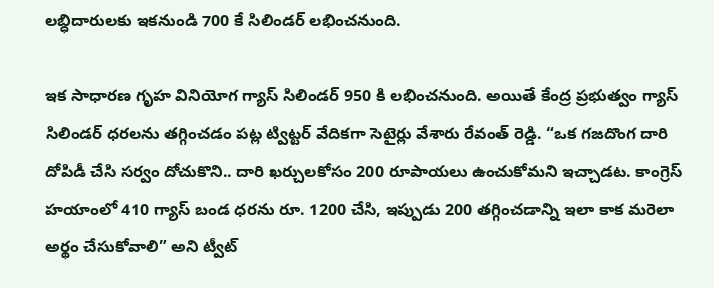లబ్ధిదారులకు ఇకనుండి 700 కే సిలిండర్ లభించనుంది.

ఇక సాధారణ గృహ వినియోగ గ్యాస్ సిలిండర్ 950 కి లభించనుంది. అయితే కేంద్ర ప్రభుత్వం గ్యాస్ సిలిండర్ ధరలను తగ్గించడం పట్ల ట్విట్టర్ వేదికగా సెటైర్లు వేశారు రేవంత్ రెడ్డి. “ఒక గజదొంగ దారి దోపిడీ చేసి సర్వం దోచుకొని.. దారి ఖర్చులకోసం 200 రూపాయలు ఉంచుకోమని ఇచ్చాడట. కాంగ్రెస్ హయాంలో 410 గ్యాస్ బండ ధరను రూ. 1200 చేసి, ఇప్పుడు 200 తగ్గించడాన్ని ఇలా కాక మరెలా అర్థం చేసుకోవాలి” అని ట్వీట్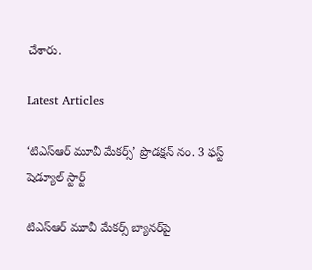చేశారు.

Latest Articles

‘టిఎస్ఆర్ మూవీ మేకర్స్’ ప్రొడక్షన్ నం. 3 ఫస్ట్ షెడ్యూల్ స్టార్ట్

టిఎస్ఆర్ మూవీ మేకర్స్ బ్యానర్‌పై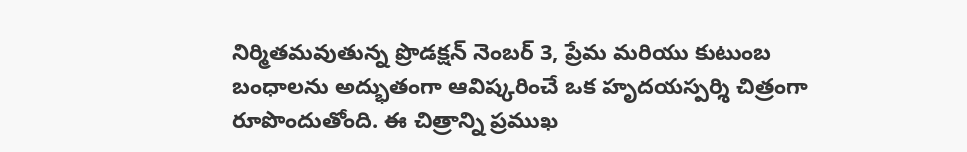నిర్మితమవుతున్న ప్రొడక్షన్ నెంబర్ 3, ప్రేమ మరియు కుటుంబ బంధాలను అద్భుతంగా ఆవిష్కరించే ఒక హృదయస్పర్శి చిత్రంగా రూపొందుతోంది. ఈ చిత్రాన్ని ప్రముఖ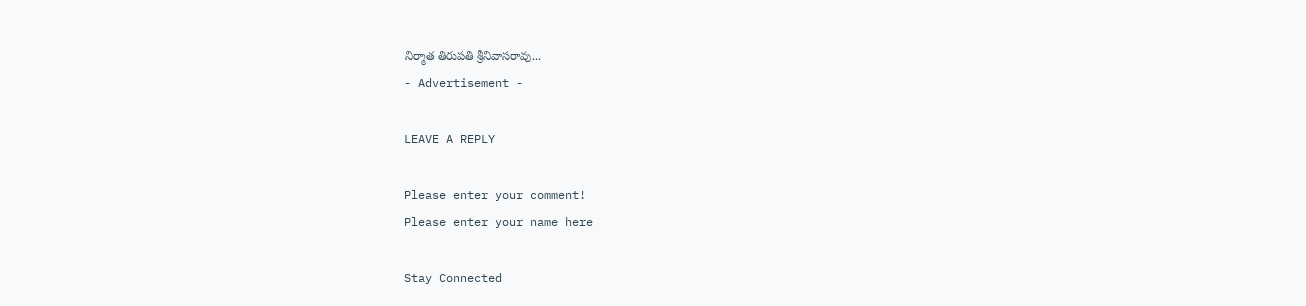నిర్మాత తిరుపతి శ్రీనివాసరావు...
- Advertisement -

LEAVE A REPLY

Please enter your comment!
Please enter your name here

Stay Connected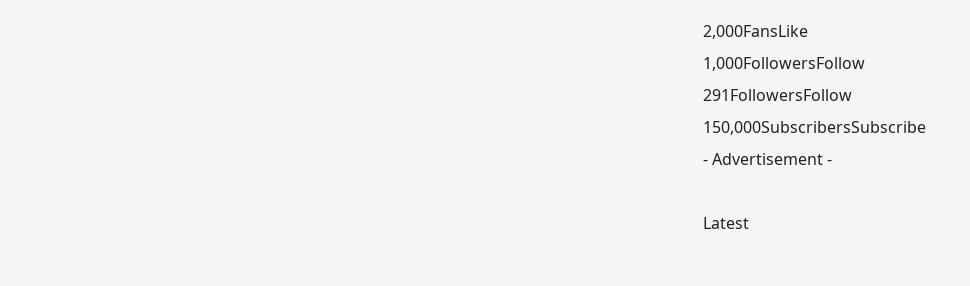2,000FansLike
1,000FollowersFollow
291FollowersFollow
150,000SubscribersSubscribe
- Advertisement -

Latest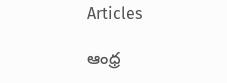Articles

ఆంధ్ర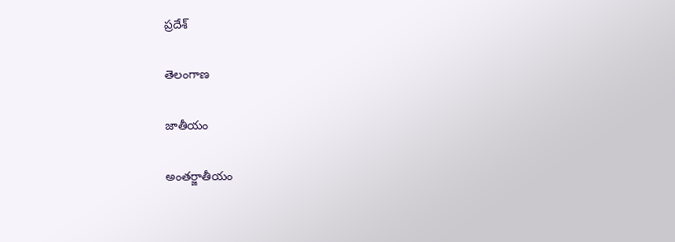ప్రదేశ్

తెలంగాణ

జాతీయం

అంతర్జాతీయం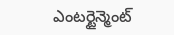ఎంటర్టైన్మెంట్